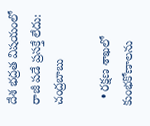దేశ భద్రత విషయంలో రాజీ పడే ప్రసక్తే లేదు: చంద్రబాబు

  • రక్షణ శాఖలో కుంభకోణాలను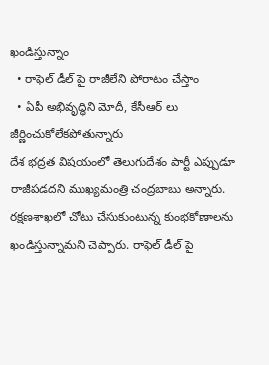ఖండిస్తున్నాం
  • రాఫెల్ డీల్ పై రాజీలేని పోరాటం చేస్తాం
  • ఏపీ అభివృద్ధిని మోదీ, కేసీఆర్ లు జీర్ణించుకోలేకపోతున్నారు
దేశ భద్రత విషయంలో తెలుగుదేశం పార్టీ ఎప్పుడూ రాజీపడదని ముఖ్యమంత్రి చంద్రబాబు అన్నారు. రక్షణశాఖలో చోటు చేసుకుంటున్న కుంభకోణాలను ఖండిస్తున్నామని చెప్పారు. రాఫెల్ డీల్ పై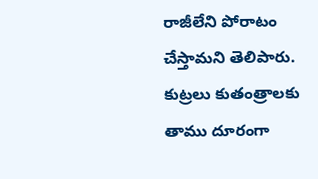రాజీలేని పోరాటం చేస్తామని తెలిపారు. కుట్రలు కుతంత్రాలకు తాము దూరంగా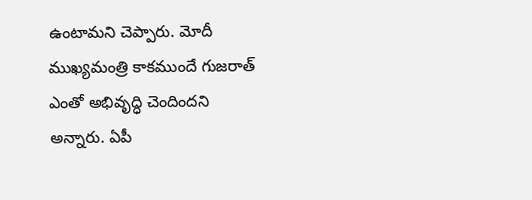ఉంటామని చెప్పారు. మోదీ ముఖ్యమంత్రి కాకముందే గుజరాత్ ఎంతో అభివృద్ధి చెందిందని అన్నారు. ఏపీ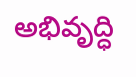అభివృద్ధి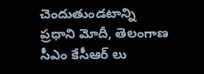చెందుతుండటాన్ని ప్రధాని మోదీ, తెలంగాణ సీఎం కేసీఆర్ లు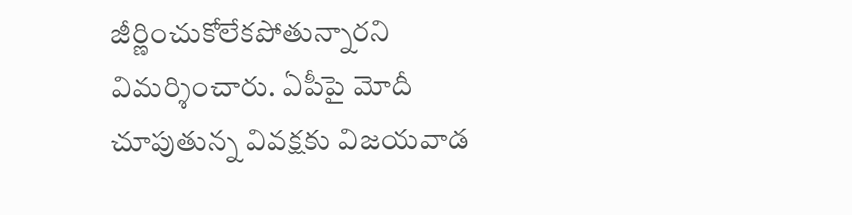జీర్ణించుకోలేకపోతున్నారని విమర్శించారు. ఏపీపై మోదీ చూపుతున్న వివక్షకు విజయవాడ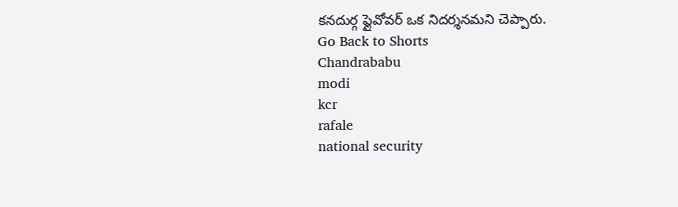కనదుర్గ ఫ్లైవోవర్ ఒక నిదర్శనమని చెప్పారు.
Go Back to Shorts
Chandrababu
modi
kcr
rafale
national security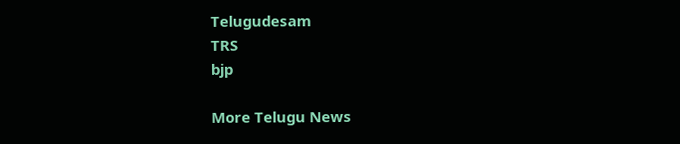Telugudesam
TRS
bjp

More Telugu News